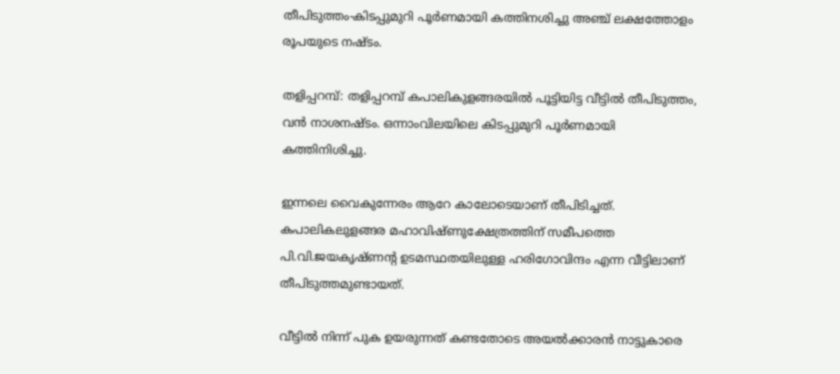തീപിടുത്തം-കിടപ്പുമുറി പൂര്‍ണമായി കത്തിനശിച്ചു അഞ്ച് ലക്ഷത്തോളം രൂപയുടെ നഷ്ടം.

തളിപ്പറമ്പ്: തളിപ്പറമ്പ് കപാലികുളങ്ങരയില്‍ പൂട്ടിയിട്ട വീട്ടില്‍ തീപിടുത്തം, വന്‍ നാശനഷ്ടം. ഒന്നാംവിലയിലെ കിടപ്പുമുറി പൂര്‍ണമായി കത്തിനിശിച്ചു.

ഇന്നലെ വൈകുന്നേരം ആറേ കാലോടെയാണ് തീപിടിച്ചത്. കപാലികലുളങ്ങര മഹാവിഷ്ണുക്ഷേത്രത്തിന് സമീപത്തെ പി.വി.ജയകൃഷ്ണന്റ ഉടമസ്ഥതയിലുള്ള ഹരിഗോവിന്ദം എന്ന വീട്ടിലാണ് തീപിടുത്തമുണ്ടായത്.

വീട്ടില്‍ നിന്ന് പുക ഉയരുന്നത് കണ്ടതോടെ അയല്‍ക്കാരന്‍ നാട്ടുകാരെ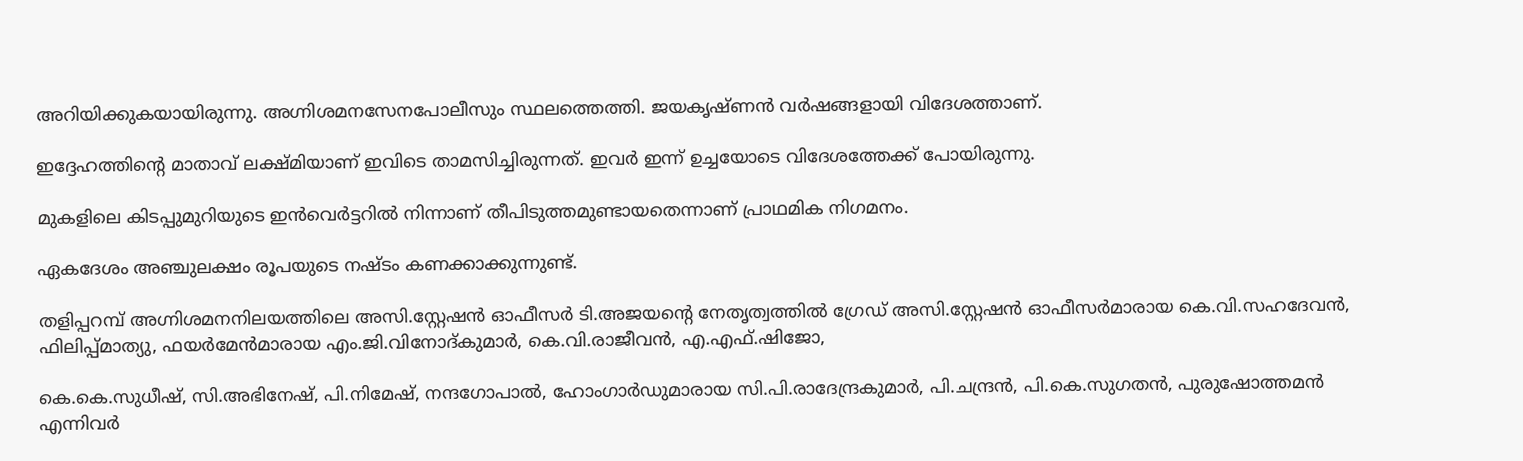അറിയിക്കുകയായിരുന്നു. അഗ്നിശമനസേനപോലീസും സ്ഥലത്തെത്തി. ജയകൃഷ്ണന്‍ വര്‍ഷങ്ങളായി വിദേശത്താണ്.

ഇദ്ദേഹത്തിന്റെ മാതാവ് ലക്ഷ്മിയാണ് ഇവിടെ താമസിച്ചിരുന്നത്. ഇവര്‍ ഇന്ന് ഉച്ചയോടെ വിദേശത്തേക്ക് പോയിരുന്നു.

മുകളിലെ കിടപ്പുമുറിയുടെ ഇന്‍വെര്‍ട്ടറില്‍ നിന്നാണ് തീപിടുത്തമുണ്ടായതെന്നാണ് പ്രാഥമിക നിഗമനം.

ഏകദേശം അഞ്ചുലക്ഷം രൂപയുടെ നഷ്ടം കണക്കാക്കുന്നുണ്ട്.

തളിപ്പറമ്പ് അഗ്നിശമനനിലയത്തിലെ അസി.സ്റ്റേഷന്‍ ഓഫീസര്‍ ടി.അജയന്റെ നേതൃത്വത്തില്‍ ഗ്രേഡ് അസി.സ്റ്റേഷന്‍ ഓഫീസര്‍മാരായ കെ.വി.സഹദേവന്‍, ഫിലിപ്പ്മാത്യു, ഫയര്‍മേന്‍മാരായ എം.ജി.വിനോദ്കുമാര്‍, കെ.വി.രാജീവന്‍, എ.എഫ്.ഷിജോ,

കെ.കെ.സുധീഷ്, സി.അഭിനേഷ്, പി.നിമേഷ്, നന്ദഗോപാല്‍, ഹോംഗാര്‍ഡുമാരായ സി.പി.രാദേന്ദ്രകുമാര്‍, പി.ചന്ദ്രന്‍, പി.കെ.സുഗതന്‍, പുരുഷോത്തമന്‍ എന്നിവര്‍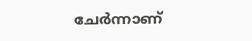ചേര്‍ന്നാണ്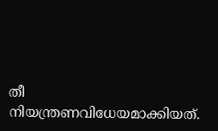തീ നിയന്ത്രണവിധേയമാക്കിയത്.